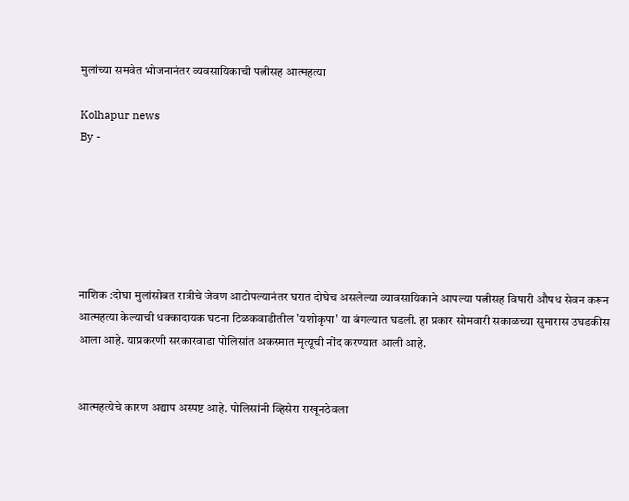मुलांच्या समवेत भोजनानंतर व्यवसायिकाची पत्नीसह आत्महत्या

Kolhapur news
By -






नाशिक :दोघा मुलांसोबत रात्रीचे जेवण आटोपल्यानंतर घरात दोघेच असलेल्या व्यावसायिकाने आपल्या पत्नीसह विषारी औषध सेवन करून आत्महत्या केल्याची धक्कादायक घटना टिळकवाडीतील 'यशोकृपा' या बंगल्यात घडली. हा प्रकार सोमवारी सकाळच्या सुमारास उघडकीस आला आहे. याप्रकरणी सरकारवाडा पोलिसांत अकस्मात मृत्यूची नोंद करण्यात आली आहे.


आत्महत्येचे कारण अद्याप अस्पष्ट आहे. पोलिसांनी व्हिसेरा राखूनठेवला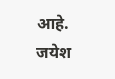आहे. जयेश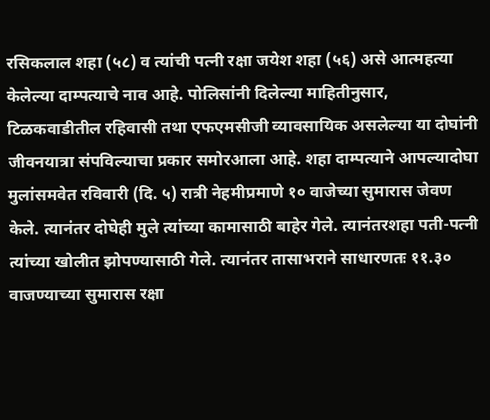रसिकलाल शहा (५८) व त्यांची पत्नी रक्षा जयेश शहा (५६) असे आत्महत्या केलेल्या दाम्पत्याचे नाव आहे. पोलिसांनी दिलेल्या माहितीनुसार, टिळकवाडीतील रहिवासी तथा एफएमसीजी व्यावसायिक असलेल्या या दोघांनी जीवनयात्रा संपविल्याचा प्रकार समोरआला आहे. शहा दाम्पत्याने आपल्यादोघा मुलांसमवेत रविवारी (दि. ५) रात्री नेहमीप्रमाणे १० वाजेच्या सुमारास जेवण केले. त्यानंतर दोघेही मुले त्यांच्या कामासाठी बाहेर गेले. त्यानंतरशहा पती-पत्नी त्यांच्या खोलीत झोपण्यासाठी गेले. त्यानंतर तासाभराने साधारणतः ११.३० वाजण्याच्या सुमारास रक्षा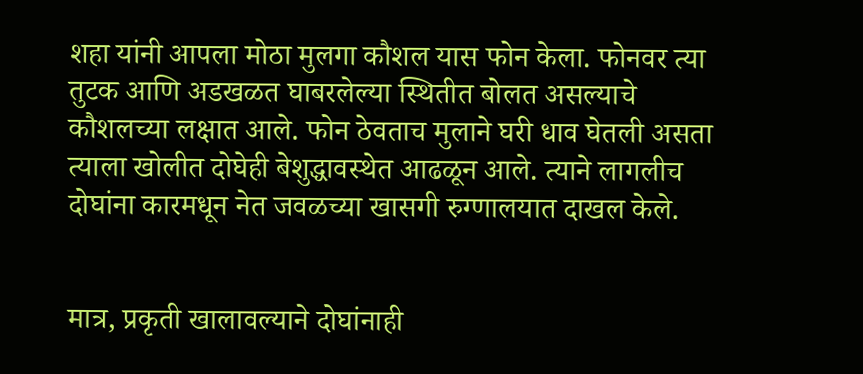शहा यांनी आपला मोठा मुलगा कौशल यास फोन केला. फोनवर त्या तुटक आणि अडखळत घाबरलेल्या स्थितीत बोलत असल्याचे कौशलच्या लक्षात आले. फोन ठेवताच मुलाने घरी धाव घेतली असता त्याला खोलीत दोघेही बेशुद्धावस्थेत आढळून आले. त्याने लागलीच दोघांना कारमधून नेत जवळच्या खासगी रुग्णालयात दाखल केले.


मात्र, प्रकृती खालावल्याने दोघांनाही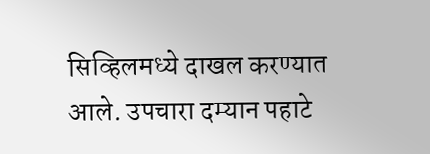सिव्हिलमध्ये दाखल करण्यात आले. उपचारा दम्यान पहाटे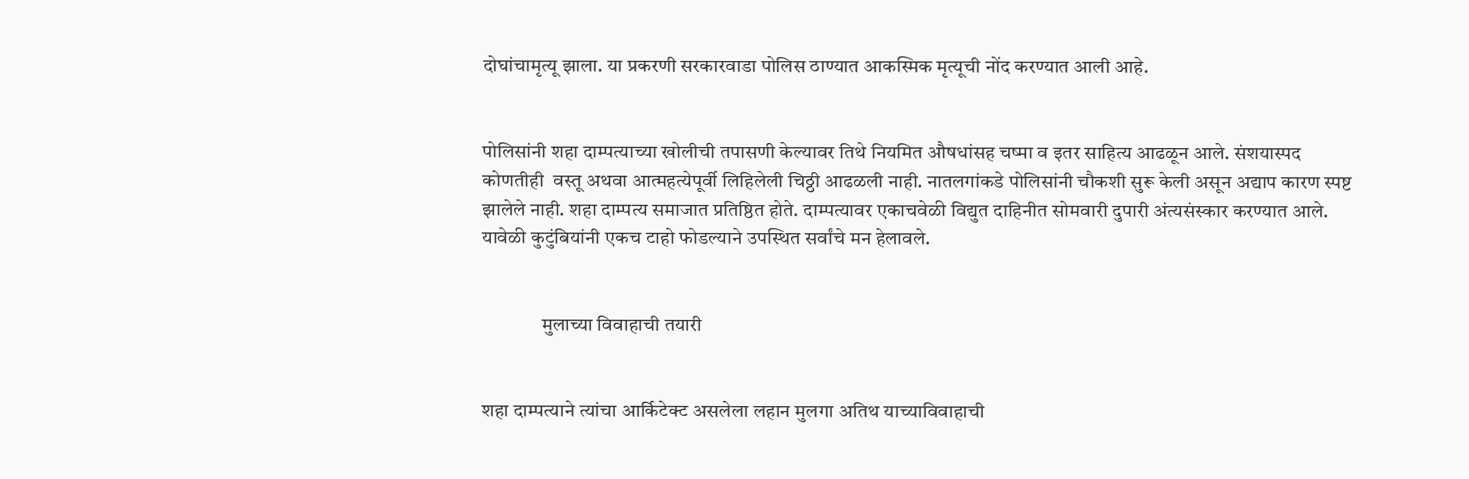दोघांचामृत्यू झाला. या प्रकरणी सरकारवाडा पोलिस ठाण्यात आकस्मिक मृत्यूची नोंद करण्यात आली आहे.


पोलिसांनी शहा दाम्पत्याच्या खोलीची तपासणी केल्यावर तिथे नियमित औषधांसह चष्मा व इतर साहित्य आढळून आले. संशयास्पद कोणतीही  वस्तू अथवा आत्महत्येपूर्वी लिहिलेली चिठ्ठी आढळली नाही. नातलगांकडे पोलिसांनी चौकशी सुरू केली असून अद्याप कारण स्पष्ट झालेले नाही. शहा दाम्पत्य समाजात प्रतिष्ठित होते. दाम्पत्यावर एकाचवेळी विद्युत दाहिनीत सोमवारी दुपारी अंत्यसंस्कार करण्यात आले. यावेळी कुटुंबियांनी एकच टाहो फोडल्याने उपस्थित सर्वांचे मन हेलावले.


               मुलाच्या विवाहाची तयारी


शहा दाम्पत्याने त्यांचा आर्किटेक्ट असलेला लहान मुलगा अतिथ याच्याविवाहाची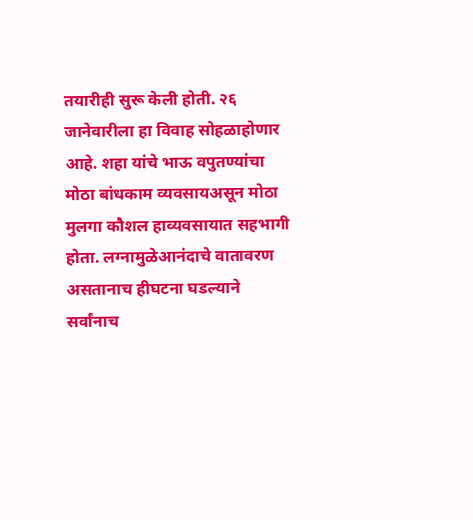तयारीही सुरू केली होती. २६ जानेवारीला हा विवाह सोहळाहोणार आहे. शहा यांचे भाऊ वपुतण्यांचा मोठा बांधकाम व्यवसायअसून मोठा मुलगा कौशल हाव्यवसायात सहभागी होता. लग्नामुळेआनंदाचे वातावरण असतानाच हीघटना घडल्याने सर्वांनाच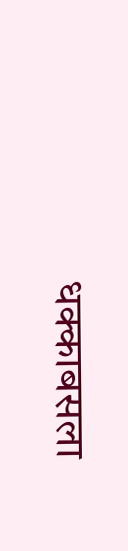धक्काबसला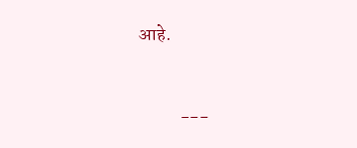आहे.



           ---